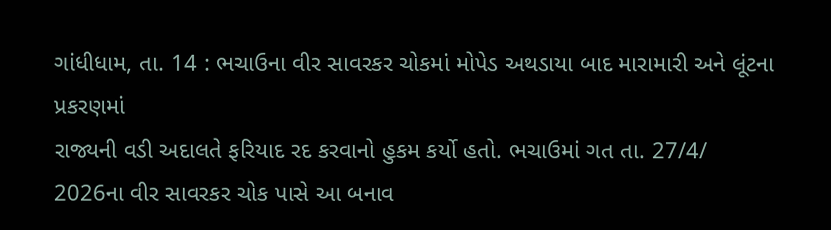ગાંધીધામ, તા. 14 : ભચાઉના વીર સાવરકર ચોકમાં મોપેડ અથડાયા બાદ મારામારી અને લૂંટના પ્રકરણમાં
રાજ્યની વડી અદાલતે ફરિયાદ રદ કરવાનો હુકમ કર્યો હતો. ભચાઉમાં ગત તા. 27/4/ 2026ના વીર સાવરકર ચોક પાસે આ બનાવ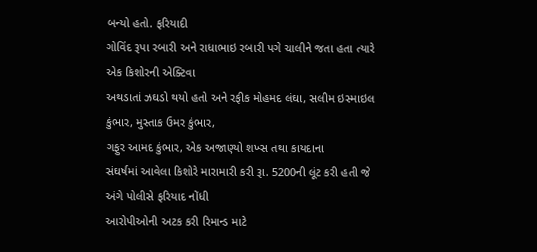બન્યો હતો. ફરિયાદી
ગોવિંદ રૂપા રબારી અને રાધાભાઇ રબારી પગે ચાલીને જતા હતા ત્યારે એક કિશોરની એક્ટિવા
અથડાતાં ઝઘડો થયો હતો અને રફીક મોહમદ લંઘા, સલીમ ઇસ્માઇલ કુંભાર, મુસ્તાક ઉમર કુંભાર,
ગફુર આમદ કુંભાર, એક અજાણ્યો શખ્સ તથા કાયદાના
સંઘર્ષમાં આવેલા કિશોરે મારામારી કરી રૂા. 5200ની લૂંટ કરી હતી જે અંગે પોલીસે ફરિયાદ નોંધી
આરોપીઓની અટક કરી રિમાન્ડ માટે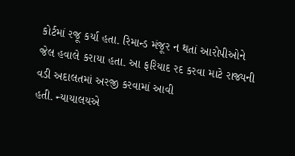કોર્ટમાં રજૂ કર્યા હતા. રિમાન્ડ મંજૂર ન થતાં આરોપીઓને
જેલ હવાલે કરાયા હતા. આ ફરિયાદ રદ કરવા માટે રાજ્યની વડી અદાલતમાં અરજી કરવામાં આવી
હતી. ન્યાયાલયએ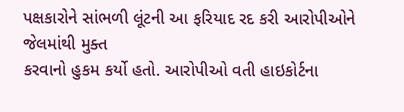પક્ષકારોને સાંભળી લૂંટની આ ફરિયાદ રદ કરી આરોપીઓને જેલમાંથી મુક્ત
કરવાનો હુકમ કર્યો હતો. આરોપીઓ વતી હાઇકોર્ટના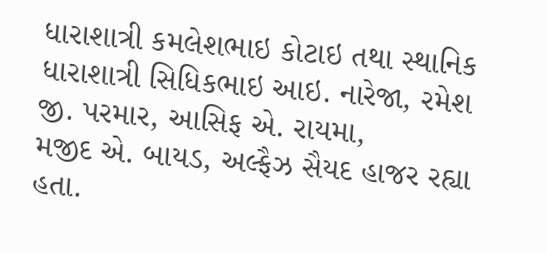ધારાશાત્રી કમલેશભાઇ કોટાઇ તથા સ્થાનિક
ધારાશાત્રી સિધિકભાઇ આઇ. નારેજા, રમેશ જી. પરમાર, આસિફ એ. રાયમા,
મજીદ એ. બાયડ, અલ્ફૈઝ સૈયદ હાજર રહ્યા હતા.